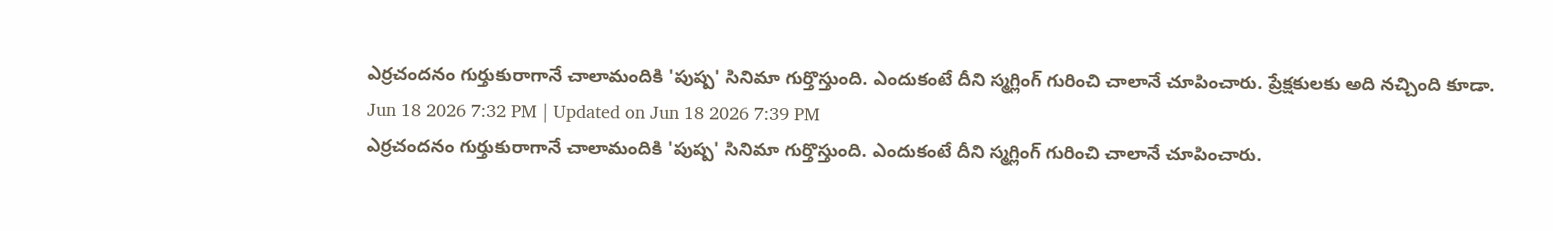ఎర్రచందనం గుర్తుకురాగానే చాలామందికి 'పుష్ప' సినిమా గుర్తొస్తుంది. ఎందుకంటే దీని స్మగ్లింగ్ గురించి చాలానే చూపించారు. ప్రేక్షకులకు అది నచ్చింది కూడా.
Jun 18 2026 7:32 PM | Updated on Jun 18 2026 7:39 PM
ఎర్రచందనం గుర్తుకురాగానే చాలామందికి 'పుష్ప' సినిమా గుర్తొస్తుంది. ఎందుకంటే దీని స్మగ్లింగ్ గురించి చాలానే చూపించారు.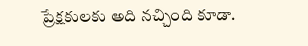ప్రేక్షకులకు అది నచ్చింది కూడా.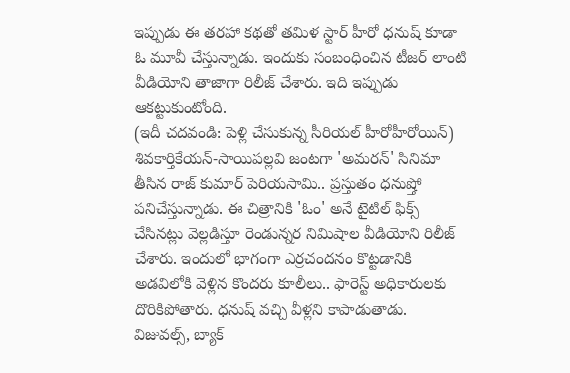ఇప్పుడు ఈ తరహా కథతో తమిళ స్టార్ హీరో ధనుష్ కూడా ఓ మూవీ చేస్తున్నాడు. ఇందుకు సంబంధించిన టీజర్ లాంటి వీడియోని తాజాగా రిలీజ్ చేశారు. ఇది ఇప్పుడు ఆకట్టుకుంటోంది.
(ఇదీ చదవండి: పెళ్లి చేసుకున్న సీరియల్ హీరోహీరోయిన్)
శివకార్తికేయన్-సాయిపల్లవి జంటగా 'అమరన్' సినిమా తీసిన రాజ్ కుమార్ పెరియసామి.. ప్రస్తుతం ధనుష్తో పనిచేస్తున్నాడు. ఈ చిత్రానికి 'ఓం' అనే టైటిల్ ఫిక్స్ చేసినట్లు వెల్లడిస్తూ రెండున్నర నిమిషాల వీడియోని రిలీజ్ చేశారు. ఇందులో భాగంగా ఎర్రచందనం కొట్టడానికి అడవిలోకి వెళ్లిన కొందరు కూలీలు.. ఫారెస్ట్ అధికారులకు దొరికిపోతారు. ధనుష్ వచ్చి వీళ్లని కాపాడుతాడు. విజువల్స్, బ్యాక్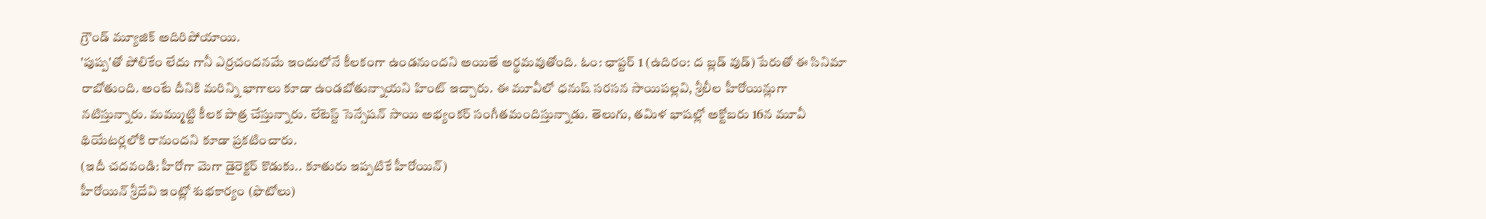గ్రౌండ్ మ్యూజిక్ అదిరిపోయాయి.
'పుష్ప'తో పోలికేం లేదు గానీ ఎర్రచందనమే ఇందులోనే కీలకంగా ఉండనుందని అయితే అర్థమవుతోంది. ఓం: ఛాప్టర్ 1 (ఉదిరం: ద బ్లడ్ వుడ్) పేరుతో ఈ సినిమా రాబోతుంది. అంటే దీనికి మరిన్ని భాగాలు కూడా ఉండబోతున్నాయని హింట్ ఇచ్చారు. ఈ మూవీలో ధనుష్ సరసన సాయిపల్లవి, శ్రీలీల హీరోయిన్లుగా నటిస్తున్నారు. మమ్ముట్టి కీలక పాత్ర చేస్తున్నారు. లేటెస్ట్ సెన్సేషన్ సాయి అభ్యంకర్ సంగీతమందిస్తున్నాడు. తెలుగు, తమిళ భాషల్లో అక్టోబరు 16న మూవీ థియేటర్లలోకి రానుందని కూడా ప్రకటించారు.
(ఇదీ చదవండి: హీరోగా మెగా డైరెక్టర్ కొడుకు.. కూతురు ఇప్పటికే హీరోయిన్)
హీరోయిన్ శ్రీదేవి ఇంట్లో శుభకార్యం (ఫొటోలు)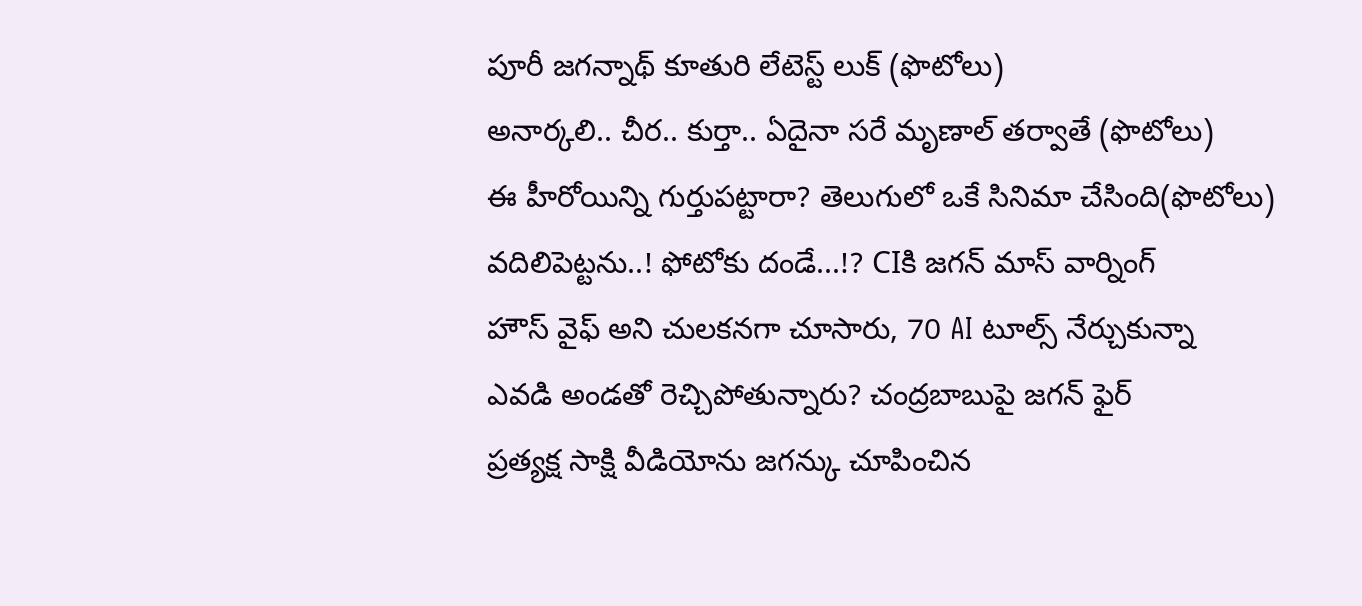పూరీ జగన్నాథ్ కూతురి లేటెస్ట్ లుక్ (ఫొటోలు)
అనార్కలి.. చీర.. కుర్తా.. ఏదైనా సరే మృణాల్ తర్వాతే (ఫొటోలు)
ఈ హీరోయిన్ని గుర్తుపట్టారా? తెలుగులో ఒకే సినిమా చేసింది(ఫొటోలు)
వదిలిపెట్టను..! ఫోటోకు దండే...!? CIకి జగన్ మాస్ వార్నింగ్
హౌస్ వైఫ్ అని చులకనగా చూసారు, 70 AI టూల్స్ నేర్చుకున్నా
ఎవడి అండతో రెచ్చిపోతున్నారు? చంద్రబాబుపై జగన్ ఫైర్
ప్రత్యక్ష సాక్షి వీడియోను జగన్కు చూపించిన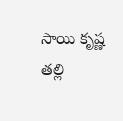సాయి కృష్ణ తల్లి